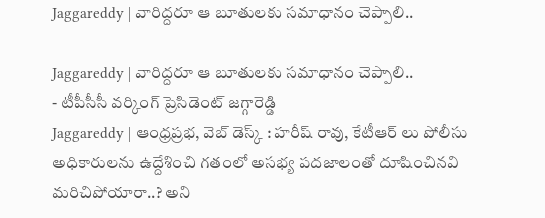Jaggareddy | వారిద్దరూ ఆ బూతులకు సమాధానం చెప్పాలి..

Jaggareddy | వారిద్దరూ ఆ బూతులకు సమాధానం చెప్పాలి..
- టీపీసీసీ వర్కింగ్ ప్రెసిడెంట్ జగ్గారెడ్డి
Jaggareddy | ఆంధ్రప్రభ, వెబ్ డెస్క్ : హరీష్ రావు, కేటీఆర్ లు పోలీసు అధికారులను ఉద్దేశించి గతంలో అసభ్య పదజాలంతో దూషించినవి మరిచిపోయారా..? అని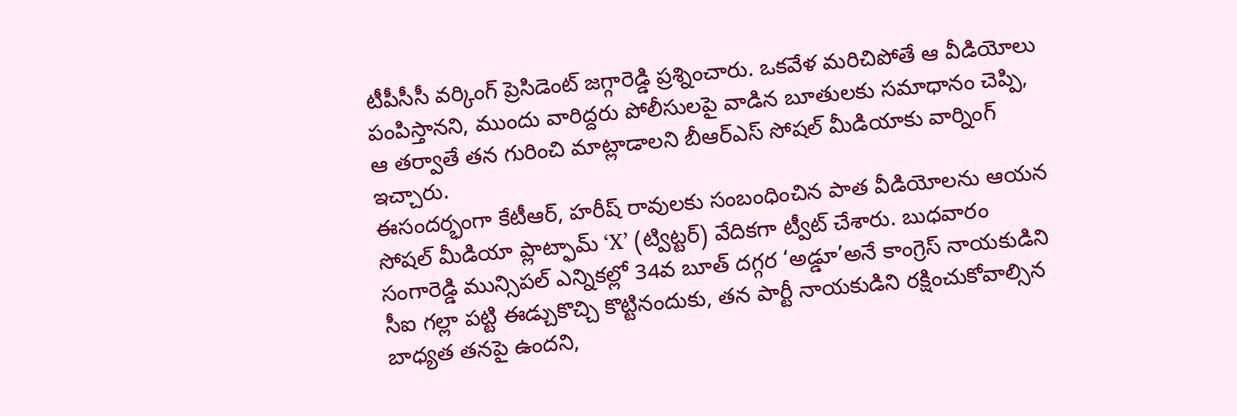టీపీసీసీ వర్కింగ్ ప్రెసిడెంట్ జగ్గారెడ్డి ప్రశ్నించారు. ఒకవేళ మరిచిపోతే ఆ వీడియోలు పంపిస్తానని, ముందు వారిద్దరు పోలీసులపై వాడిన బూతులకు సమాధానం చెప్పి, ఆ తర్వాతే తన గురించి మాట్లాడాలని బీఆర్ఎస్ సోషల్ మీడియాకు వార్నింగ్ ఇచ్చారు.
ఈసందర్భంగా కేటీఆర్, హరీష్ రావులకు సంబంధించిన పాత వీడియోలను ఆయన సోషల్ మీడియా ప్లాట్ఫామ్ ‘X’ (ట్విట్టర్) వేదికగా ట్వీట్ చేశారు. బుధవారం సంగారెడ్డి మున్సిపల్ ఎన్నికల్లో 34వ బూత్ దగ్గర ‘అడ్డూ’అనే కాంగ్రెస్ నాయకుడిని సీఐ గల్లా పట్టి ఈడ్చుకొచ్చి కొట్టినందుకు, తన పార్టీ నాయకుడిని రక్షించుకోవాల్సిన బాధ్యత తనపై ఉందని,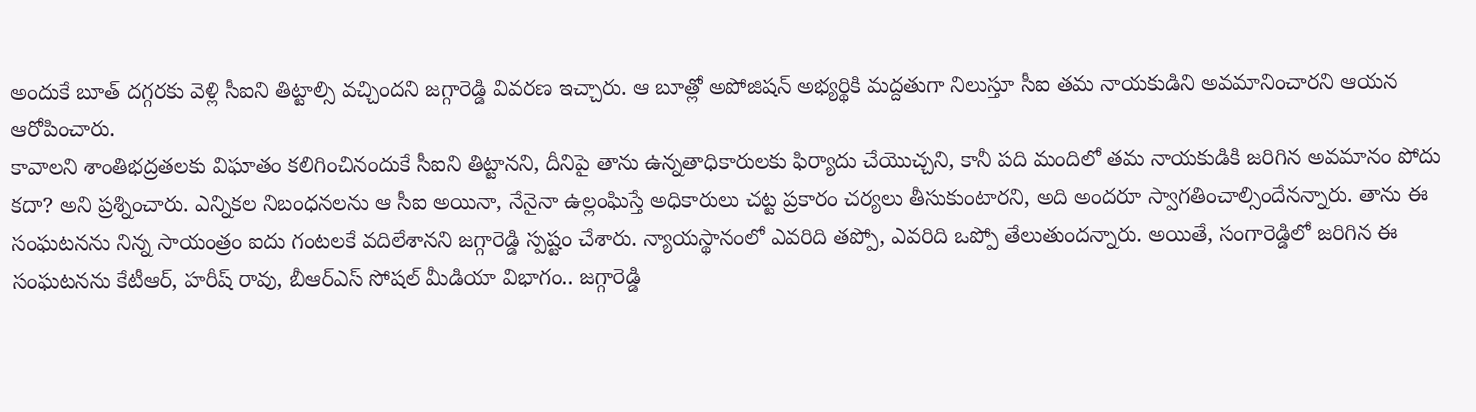అందుకే బూత్ దగ్గరకు వెళ్లి సీఐని తిట్టాల్సి వచ్చిందని జగ్గారెడ్డి వివరణ ఇచ్చారు. ఆ బూత్లో అపోజిషన్ అభ్యర్థికి మద్దతుగా నిలుస్తూ సీఐ తమ నాయకుడిని అవమానించారని ఆయన ఆరోపించారు.
కావాలని శాంతిభద్రతలకు విఘాతం కలిగించినందుకే సీఐని తిట్టానని, దీనిపై తాను ఉన్నతాధికారులకు ఫిర్యాదు చేయొచ్చని, కానీ పది మందిలో తమ నాయకుడికి జరిగిన అవమానం పోదు కదా? అని ప్రశ్నించారు. ఎన్నికల నిబంధనలను ఆ సీఐ అయినా, నేనైనా ఉల్లంఘిస్తే అధికారులు చట్ట ప్రకారం చర్యలు తీసుకుంటారని, అది అందరూ స్వాగతించాల్సిందేనన్నారు. తాను ఈ సంఘటనను నిన్న సాయంత్రం ఐదు గంటలకే వదిలేశానని జగ్గారెడ్డి స్పష్టం చేశారు. న్యాయస్థానంలో ఎవరిది తప్పో, ఎవరిది ఒప్పో తేలుతుందన్నారు. అయితే, సంగారెడ్డిలో జరిగిన ఈ సంఘటనను కేటీఆర్, హరీష్ రావు, బీఆర్ఎస్ సోషల్ మీడియా విభాగం.. జగ్గారెడ్డి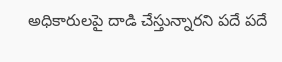అధికారులపై దాడి చేస్తున్నారని పదే పదే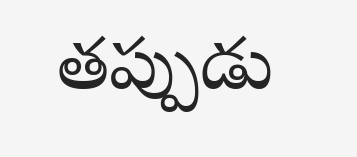తప్పుడు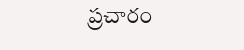ప్రచారం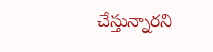చేస్తున్నారని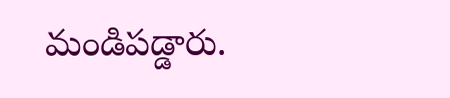మండిపడ్డారు.